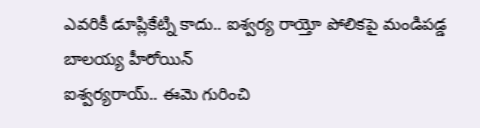ఎవరికీ డూప్లికేట్ని కాదు.. ఐశ్వర్య రాయ్తో పోలికపై మండిపడ్డ బాలయ్య హీరోయిన్
ఐశ్వర్యరాయ్.. ఈమె గురించి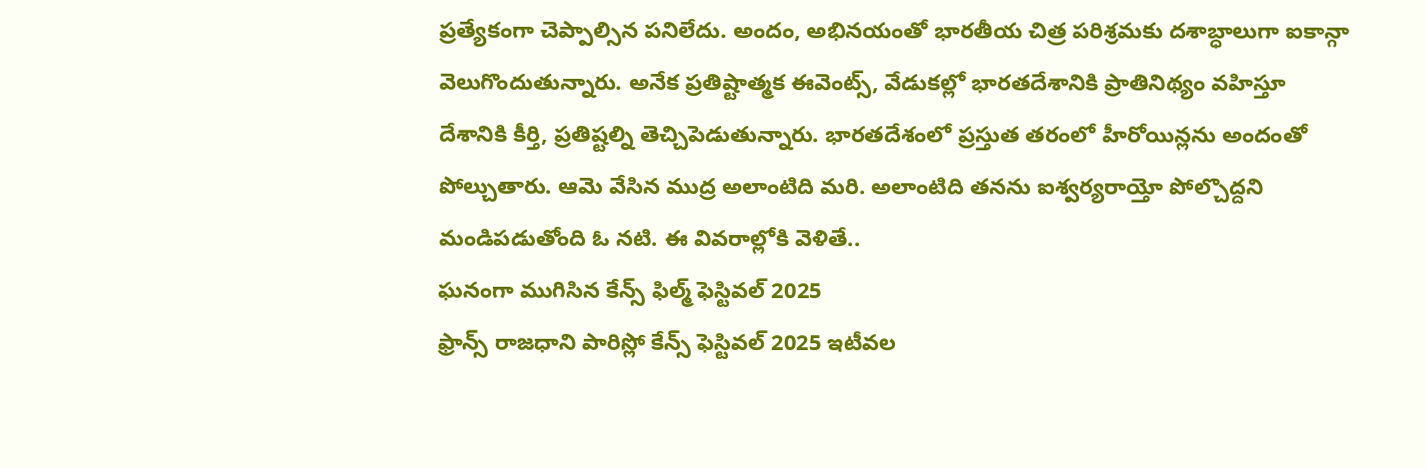ప్రత్యేకంగా చెప్పాల్సిన పనిలేదు. అందం, అభినయంతో భారతీయ చిత్ర పరిశ్రమకు దశాబ్ధాలుగా ఐకాన్గా వెలుగొందుతున్నారు. అనేక ప్రతిష్టాత్మక ఈవెంట్స్, వేడుకల్లో భారతదేశానికి ప్రాతినిథ్యం వహిస్తూ దేశానికి కీర్తి, ప్రతిష్టల్ని తెచ్చిపెడుతున్నారు. భారతదేశంలో ప్రస్తుత తరంలో హీరోయిన్లను అందంతో పోల్చుతారు. ఆమె వేసిన ముద్ర అలాంటిది మరి. అలాంటిది తనను ఐశ్వర్యరాయ్తో పోల్చొద్దని మండిపడుతోంది ఓ నటి. ఈ వివరాల్లోకి వెళితే..
ఘనంగా ముగిసిన కేన్స్ ఫిల్మ్ ఫెస్టివల్ 2025
ఫ్రాన్స్ రాజధాని పారిస్లో కేన్స్ ఫెస్టివల్ 2025 ఇటీవల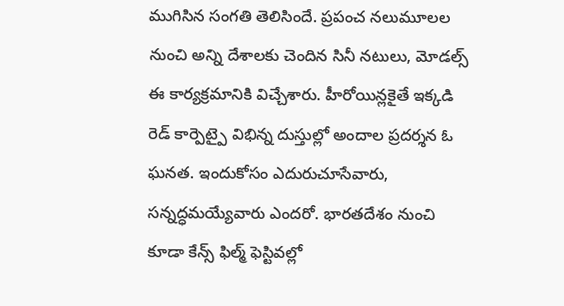ముగిసిన సంగతి తెలిసిందే. ప్రపంచ నలుమూలల నుంచి అన్ని దేశాలకు చెందిన సినీ నటులు, మోడల్స్ ఈ కార్యక్రమానికి విచ్చేశారు. హీరోయిన్లకైతే ఇక్కడి రెడ్ కార్పెట్పై విభిన్న దుస్తుల్లో అందాల ప్రదర్శన ఓ ఘనత. ఇందుకోసం ఎదురుచూసేవారు, సన్నద్ధమయ్యేవారు ఎందరో. భారతదేశం నుంచి కూడా కేన్స్ ఫిల్మ్ ఫెస్టివల్లో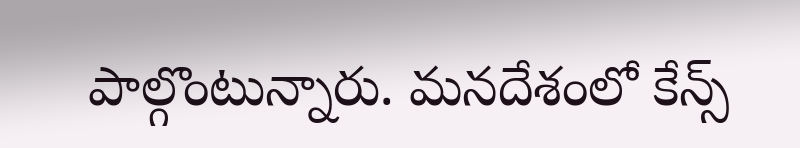పాల్గొంటున్నారు. మనదేశంలో కేన్స్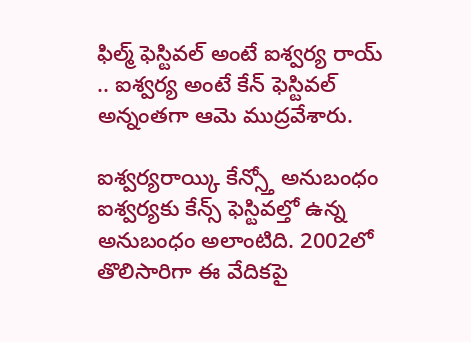ఫిల్మ్ ఫెస్టివల్ అంటే ఐశ్వర్య రాయ్ .. ఐశ్వర్య అంటే కేన్ ఫెస్టివల్ అన్నంతగా ఆమె ముద్రవేశారు.

ఐశ్వర్యరాయ్కి కేన్స్తో అనుబంధం
ఐశ్వర్యకు కేన్స్ ఫెస్టివల్తో ఉన్న అనుబంధం అలాంటిది. 2002లో తొలిసారిగా ఈ వేదికపై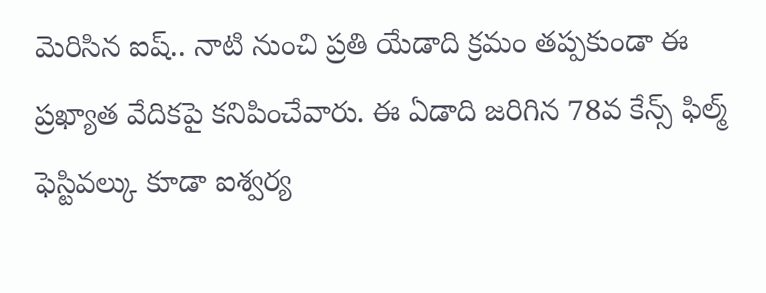మెరిసిన ఐష్.. నాటి నుంచి ప్రతి యేడాది క్రమం తప్పకుండా ఈ ప్రఖ్యాత వేదికపై కనిపించేవారు. ఈ ఏడాది జరిగిన 78వ కేన్స్ ఫిల్మ్ ఫెస్టివల్కు కూడా ఐశ్వర్య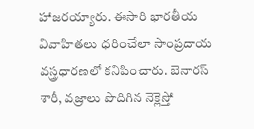హాజరయ్యారు. ఈసారి భారతీయ వివాహితలు ధరించేలా సాంప్రదాయ వస్త్రధారణలో కనిపించారు. బెనారస్ శారీ, వజ్రాలు పొదిగిన నెక్లెస్తో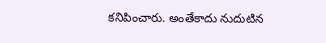కనిపించారు. అంతేకాదు నుదుటిన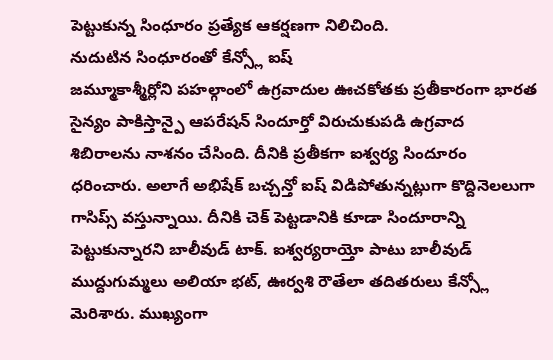పెట్టుకున్న సింధూరం ప్రత్యేక ఆకర్షణగా నిలిచింది.
నుదుటిన సింధూరంతో కేన్స్లో ఐష్
జమ్మూకాశ్మీర్లోని పహల్గాంలో ఉగ్రవాదుల ఊచకోతకు ప్రతీకారంగా భారత సైన్యం పాకిస్తాన్పై ఆపరేషన్ సిందూర్తో విరుచుకుపడి ఉగ్రవాద శిబిరాలను నాశనం చేసింది. దీనికి ప్రతీకగా ఐశ్వర్య సిందూరం ధరించారు. అలాగే అభిషేక్ బచ్చన్తో ఐష్ విడిపోతున్నట్లుగా కొద్దినెలలుగా గాసిప్స్ వస్తున్నాయి. దీనికి చెక్ పెట్టడానికి కూడా సిందూరాన్ని పెట్టుకున్నారని బాలీవుడ్ టాక్. ఐశ్వర్యరాయ్తో పాటు బాలీవుడ్ ముద్దుగుమ్మలు అలియా భట్, ఊర్వశి రౌతేలా తదితరులు కేన్స్లో మెరిశారు. ముఖ్యంగా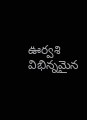ఊర్వశి విభిన్నమైన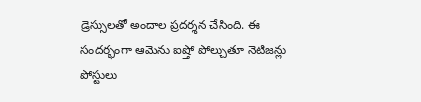డ్రెస్సులతో అందాల ప్రదర్శన చేసింది. ఈ సందర్భంగా ఆమెను ఐష్తో పోల్చుతూ నెటిజన్లు పోస్టులు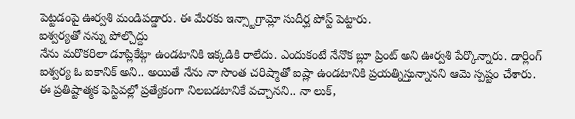పెట్టడంపై ఊర్వశి మండిపడ్డారు. ఈ మేరకు ఇన్స్టాగ్రామ్లో సుదీర్ఘ పోస్ట్ పెట్టారు.
ఐశ్వర్యతో నన్ను పోల్చొద్దు
నేను మరొకరిలా డూప్లికేట్గా ఉండటానికి ఇక్కడికి రాలేదు. ఎందుకంటే నేనొక బ్లూ ప్రింట్ అని ఊర్వశి పేర్కొన్నారు. డార్లింగ్ ఐశ్వర్య ఓ ఐకానిక్ అని.. అయితే నేను నా సొంత చరిష్మాతో ఐష్లా ఉండటానికి ప్రయత్నిస్తున్నానని ఆమె స్పష్టం చేశారు. ఈ ప్రతిష్టాత్మక ఫెస్టివల్లో ప్రత్యేకంగా నిలబడటానికే వచ్చానని.. నా లుక్,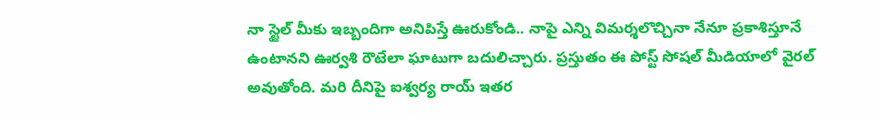నా స్టైల్ మీకు ఇబ్బందిగా అనిపిస్తే ఊరుకోండి.. నాపై ఎన్ని విమర్శలొచ్చినా నేనూ ప్రకాశిస్తూనే ఉంటానని ఊర్వశి రౌటేలా ఘాటుగా బదులిచ్చారు. ప్రస్తుతం ఈ పోస్ట్ సోషల్ మీడియాలో వైరల్ అవుతోంది. మరి దీనిపై ఐశ్వర్య రాయ్ ఇతర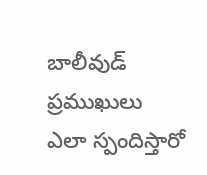బాలీవుడ్ ప్రముఖులు ఎలా స్పందిస్తారో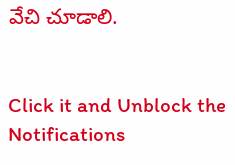వేచి చూడాలి.


Click it and Unblock the Notifications